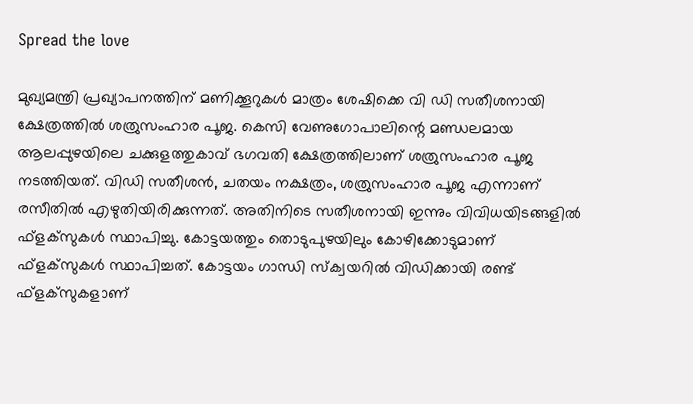Spread the love

മുഖ്യമന്ത്രി പ്രഖ്യാപനത്തിന് മണിക്കൂറുകള്‍ മാത്രം ശേഷിക്കെ വി ഡി സതീശനായി ക്ഷേത്രത്തില്‍ ശത്രുസംഹാര പൂജ. കെസി വേണുഗോപാലിന്റെ മണ്ഡലമായ ആലപ്പുഴയിലെ ചക്കുളത്തുകാവ് ഭഗവതി ക്ഷേത്രത്തിലാണ് ശത്രുസംഹാര പൂജ നടത്തിയത്. വിഡി സതീശന്‍, ചതയം നക്ഷത്രം, ശത്രുസംഹാര പൂജ എന്നാണ് രസീതിൽ എഴുതിയിരിക്കുന്നത്. അതിനിടെ സതീശനായി ഇന്നും വിവിധയിടങ്ങളില്‍ ഫ്‌ളക്‌സുകള്‍ സ്ഥാപിച്ചു. കോട്ടയത്തും തൊടുപുഴയിലും കോഴിക്കോടുമാണ് ഫ്‌ളക്‌സുകള്‍ സ്ഥാപിച്ചത്. കോട്ടയം ഗാന്ധി സ്‌ക്വയറില്‍ വിഡിക്കായി രണ്ട് ഫ്‌ളക്‌സുകളാണ്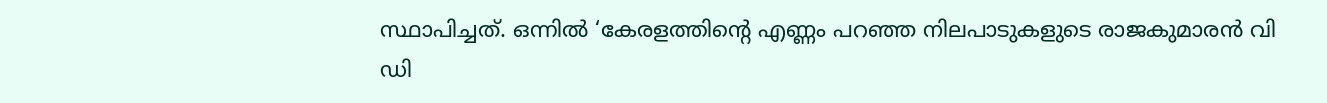സ്ഥാപിച്ചത്. ഒന്നില്‍ ‘കേരളത്തിന്റെ എണ്ണം പറഞ്ഞ നിലപാടുകളുടെ രാജകുമാരന്‍ വി ഡി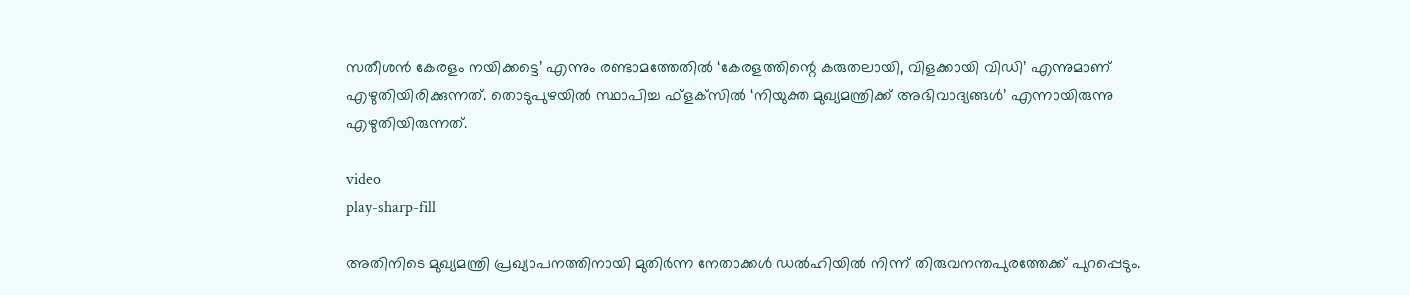സതീശന്‍ കേരളം നയിക്കട്ടെ’ എന്നും രണ്ടാമത്തേതില്‍ ‘കേരളത്തിന്റെ കരുതലായി, വിളക്കായി വിഡി’ എന്നുമാണ് എഴുതിയിരിക്കുന്നത്. തൊടുപുഴയില്‍ സ്ഥാപിച്ച ഫ്‌ളക്‌സില്‍ ‘നിയുക്ത മുഖ്യമന്ത്രിക്ക് അഭിവാദ്യങ്ങള്‍’ എന്നായിരുന്നു എഴുതിയിരുന്നത്.

video
play-sharp-fill

അതിനിടെ മുഖ്യമന്ത്രി പ്രഖ്യാപനത്തിനായി മുതിര്‍ന്ന നേതാക്കള്‍ ഡല്‍ഹിയില്‍ നിന്ന് തിരുവനന്തപുരത്തേക്ക് പുറപ്പെടും.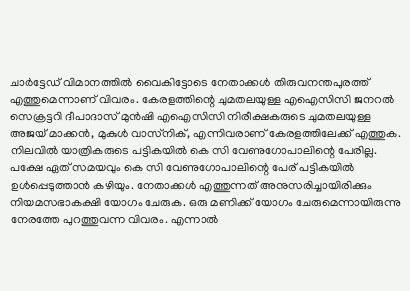ചാര്‍ട്ടേഡ് വിമാനത്തില്‍ വൈകിട്ടോടെ നേതാക്കള്‍ തിരുവനന്തപുരത്ത് എത്തുമെന്നാണ് വിവരം. കേരളത്തിന്റെ ചുമതലയുള്ള എഐസിസി ജനറല്‍ സെക്രട്ടറി ദീപാദാസ് മുന്‍ഷി എഐസിസി നിരീക്ഷകരുടെ ചുമതലയുള്ള അജയ് മാക്കന്‍, മുകുള്‍ വാസ്‌നിക്, എന്നിവരാണ് കേരളത്തിലേക്ക് എത്തുക. നിലവില്‍ യാത്രികരുടെ പട്ടികയില്‍ കെ സി വേണുഗോപാലിന്റെ പേരില്ല. പക്ഷേ ഏത് സമയവും കെ സി വേണുഗോപാലിന്റെ പേര് പട്ടികയില്‍ ഉള്‍പ്പെടുത്താന്‍ കഴിയും. നേതാക്കള്‍ എത്തുന്നത് അനുസരിച്ചായിരിക്കും നിയമസഭാകക്ഷി യോഗം ചേരുക. ഒരു മണിക്ക് യോഗം ചേരുമെന്നായിരുന്നു നേരത്തേ പുറത്തുവന്ന വിവരം. എന്നാല്‍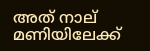അത് നാല് മണിയിലേക്ക്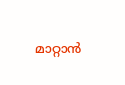മാറ്റാന്‍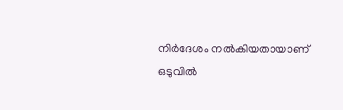നിര്‍ദേശം നല്‍കിയതായാണ് ഒടുവില്‍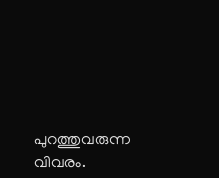പുറത്തുവരുന്ന വിവരം.